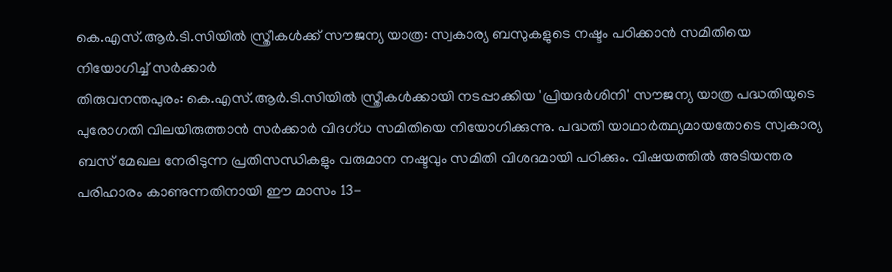കെ.എസ്.ആർ.ടി.സിയിൽ സ്ത്രീകൾക്ക് സൗജന്യ യാത്ര: സ്വകാര്യ ബസുകളുടെ നഷ്ടം പഠിക്കാൻ സമിതിയെ നിയോഗിച്ച് സർക്കാർ
തിരുവനന്തപുരം: കെ.എസ്.ആർ.ടി.സിയിൽ സ്ത്രീകൾക്കായി നടപ്പാക്കിയ 'പ്രിയദർശിനി' സൗജന്യ യാത്ര പദ്ധതിയുടെ പുരോഗതി വിലയിരുത്താൻ സർക്കാർ വിദഗ്ധ സമിതിയെ നിയോഗിക്കുന്നു. പദ്ധതി യാഥാർത്ഥ്യമായതോടെ സ്വകാര്യ ബസ് മേഖല നേരിടുന്ന പ്രതിസന്ധികളും വരുമാന നഷ്ടവും സമിതി വിശദമായി പഠിക്കും. വിഷയത്തിൽ അടിയന്തര പരിഹാരം കാണുന്നതിനായി ഈ മാസം 13-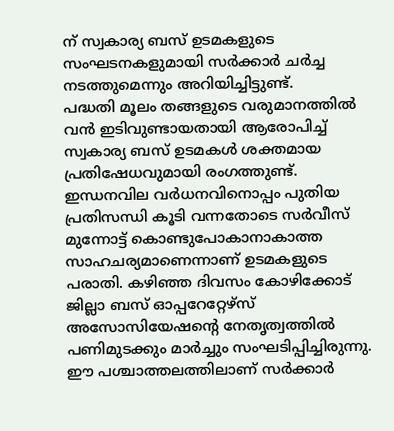ന് സ്വകാര്യ ബസ് ഉടമകളുടെ സംഘടനകളുമായി സർക്കാർ ചർച്ച നടത്തുമെന്നും അറിയിച്ചിട്ടുണ്ട്.
പദ്ധതി മൂലം തങ്ങളുടെ വരുമാനത്തിൽ വൻ ഇടിവുണ്ടായതായി ആരോപിച്ച് സ്വകാര്യ ബസ് ഉടമകൾ ശക്തമായ പ്രതിഷേധവുമായി രംഗത്തുണ്ട്. ഇന്ധനവില വർധനവിനൊപ്പം പുതിയ പ്രതിസന്ധി കൂടി വന്നതോടെ സർവീസ് മുന്നോട്ട് കൊണ്ടുപോകാനാകാത്ത സാഹചര്യമാണെന്നാണ് ഉടമകളുടെ പരാതി. കഴിഞ്ഞ ദിവസം കോഴിക്കോട് ജില്ലാ ബസ് ഓപ്പറേറ്റേഴ്സ് അസോസിയേഷന്റെ നേതൃത്വത്തിൽ പണിമുടക്കും മാർച്ചും സംഘടിപ്പിച്ചിരുന്നു. ഈ പശ്ചാത്തലത്തിലാണ് സർക്കാർ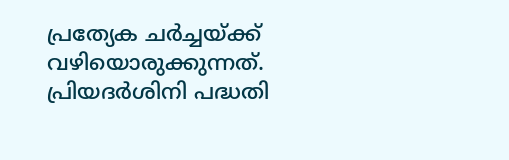പ്രത്യേക ചർച്ചയ്ക്ക് വഴിയൊരുക്കുന്നത്.
പ്രിയദർശിനി പദ്ധതി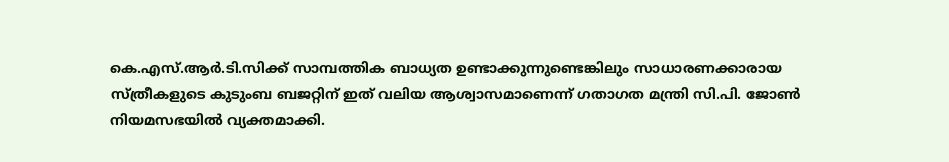കെ.എസ്.ആർ.ടി.സിക്ക് സാമ്പത്തിക ബാധ്യത ഉണ്ടാക്കുന്നുണ്ടെങ്കിലും സാധാരണക്കാരായ സ്ത്രീകളുടെ കുടുംബ ബജറ്റിന് ഇത് വലിയ ആശ്വാസമാണെന്ന് ഗതാഗത മന്ത്രി സി.പി. ജോൺ നിയമസഭയിൽ വ്യക്തമാക്കി.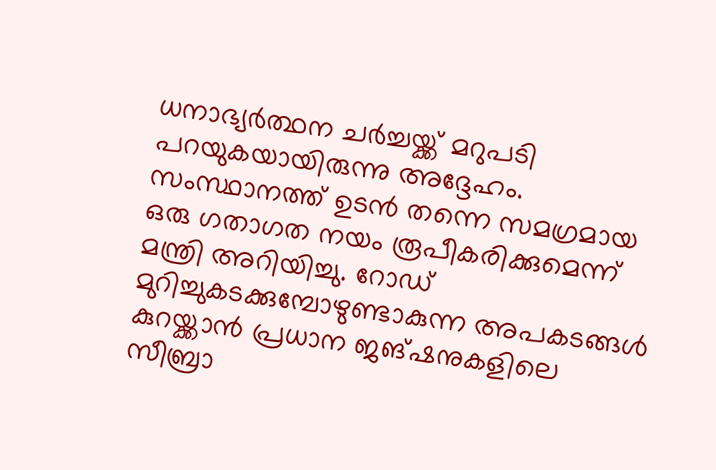ധനാഭ്യർത്ഥന ചർച്ചയ്ക്ക് മറുപടി പറയുകയായിരുന്നു അദ്ദേഹം.
സംസ്ഥാനത്ത് ഉടൻ തന്നെ സമഗ്രമായ ഒരു ഗതാഗത നയം രൂപീകരിക്കുമെന്ന് മന്ത്രി അറിയിച്ചു. റോഡ് മുറിച്ചുകടക്കുമ്പോഴുണ്ടാകുന്ന അപകടങ്ങൾ കുറയ്ക്കാൻ പ്രധാന ജങ്ഷനുകളിലെ സീബ്രാ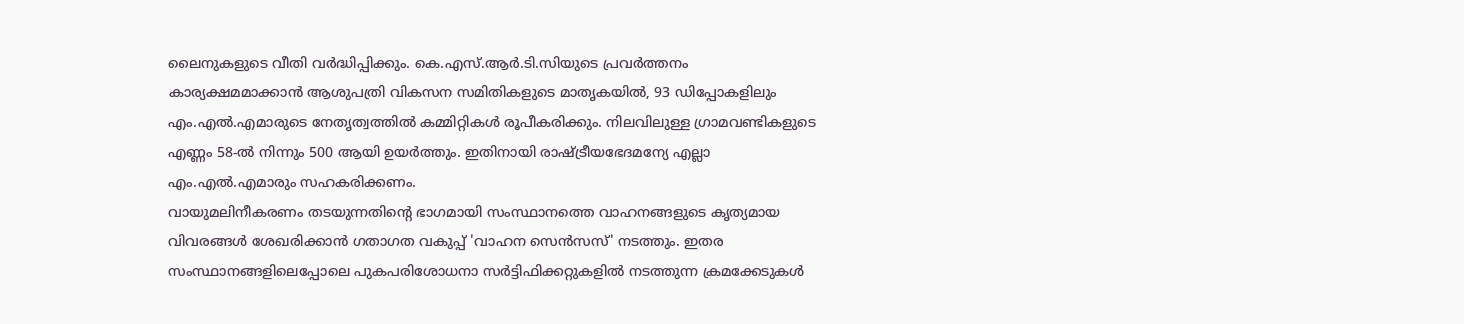ലൈനുകളുടെ വീതി വർദ്ധിപ്പിക്കും. കെ.എസ്.ആർ.ടി.സിയുടെ പ്രവർത്തനം കാര്യക്ഷമമാക്കാൻ ആശുപത്രി വികസന സമിതികളുടെ മാതൃകയിൽ, 93 ഡിപ്പോകളിലും എം.എൽ.എമാരുടെ നേതൃത്വത്തിൽ കമ്മിറ്റികൾ രൂപീകരിക്കും. നിലവിലുള്ള ഗ്രാമവണ്ടികളുടെ എണ്ണം 58-ൽ നിന്നും 500 ആയി ഉയർത്തും. ഇതിനായി രാഷ്ട്രീയഭേദമന്യേ എല്ലാ എം.എൽ.എമാരും സഹകരിക്കണം.
വായുമലിനീകരണം തടയുന്നതിന്റെ ഭാഗമായി സംസ്ഥാനത്തെ വാഹനങ്ങളുടെ കൃത്യമായ വിവരങ്ങൾ ശേഖരിക്കാൻ ഗതാഗത വകുപ്പ് 'വാഹന സെൻസസ്' നടത്തും. ഇതര സംസ്ഥാനങ്ങളിലെപ്പോലെ പുകപരിശോധനാ സർട്ടിഫിക്കറ്റുകളിൽ നടത്തുന്ന ക്രമക്കേടുകൾ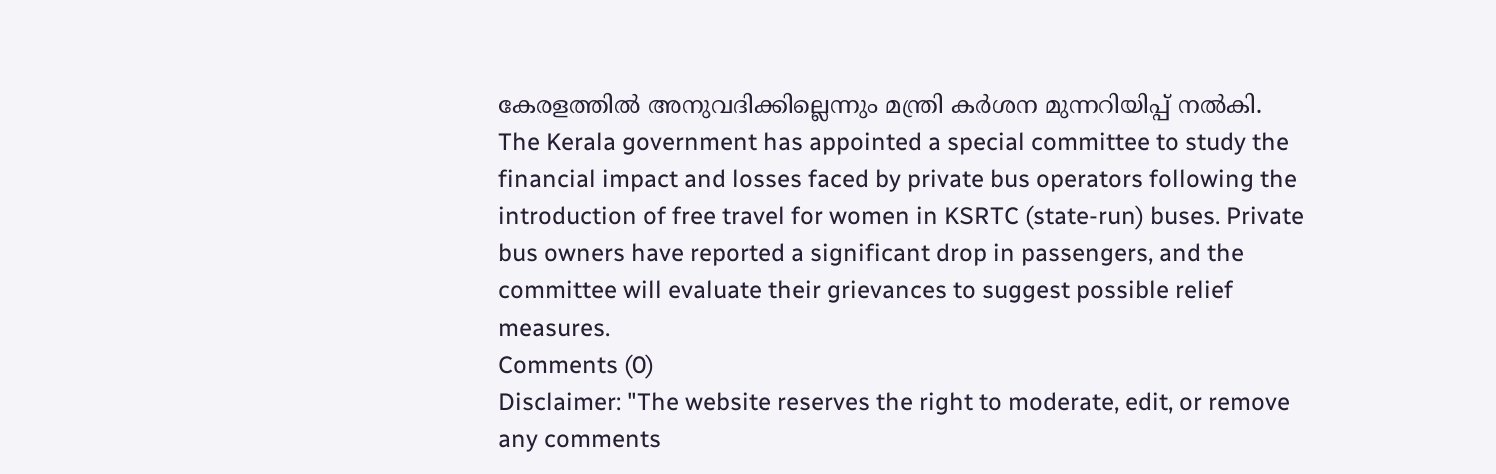കേരളത്തിൽ അനുവദിക്കില്ലെന്നും മന്ത്രി കർശന മുന്നറിയിപ്പ് നൽകി.
The Kerala government has appointed a special committee to study the financial impact and losses faced by private bus operators following the introduction of free travel for women in KSRTC (state-run) buses. Private bus owners have reported a significant drop in passengers, and the committee will evaluate their grievances to suggest possible relief measures.
Comments (0)
Disclaimer: "The website reserves the right to moderate, edit, or remove any comments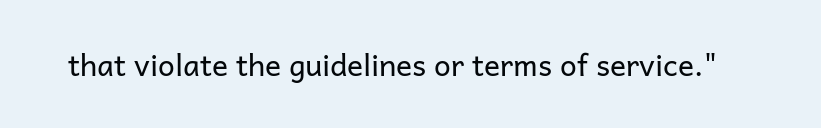that violate the guidelines or terms of service."